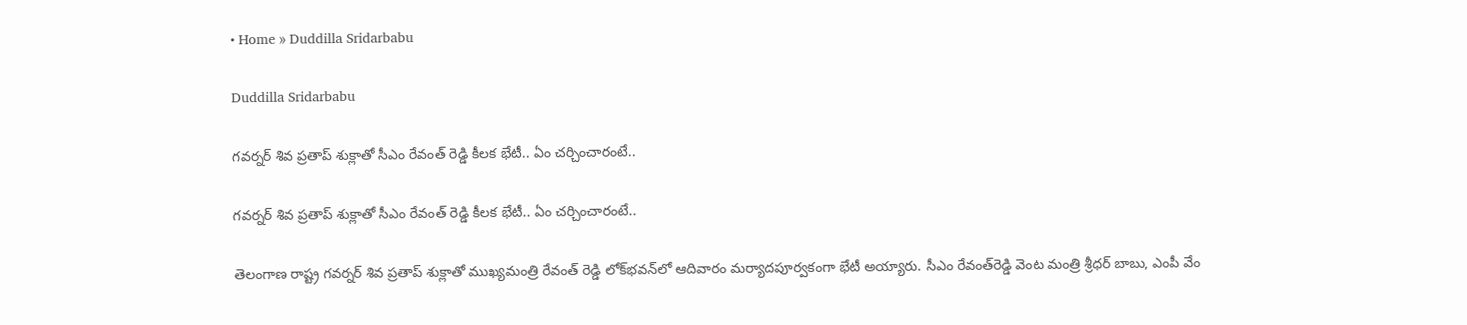• Home » Duddilla Sridarbabu

Duddilla Sridarbabu

గవర్నర్ శివ ప్రతాప్ శుక్లాతో సీఎం రేవంత్ రెడ్డి కీలక భేటీ.. ఏం చర్చించారంటే..

గవర్నర్ శివ ప్రతాప్ శుక్లాతో సీఎం రేవంత్ రెడ్డి కీలక భేటీ.. ఏం చర్చించారంటే..

తెలంగాణ రాష్ట్ర గవర్నర్ శివ ప్రతాప్ శుక్లాతో ముఖ్యమంత్రి రేవంత్ రెడ్డి లోక్‌భవన్‌లో ఆదివారం మర్యాదపూర్వకంగా భేటీ అయ్యారు. సీఎం రేవంత్‌రెడ్డి వెంట మంత్రి శ్రీధర్ బాబు, ఎంపీ వేం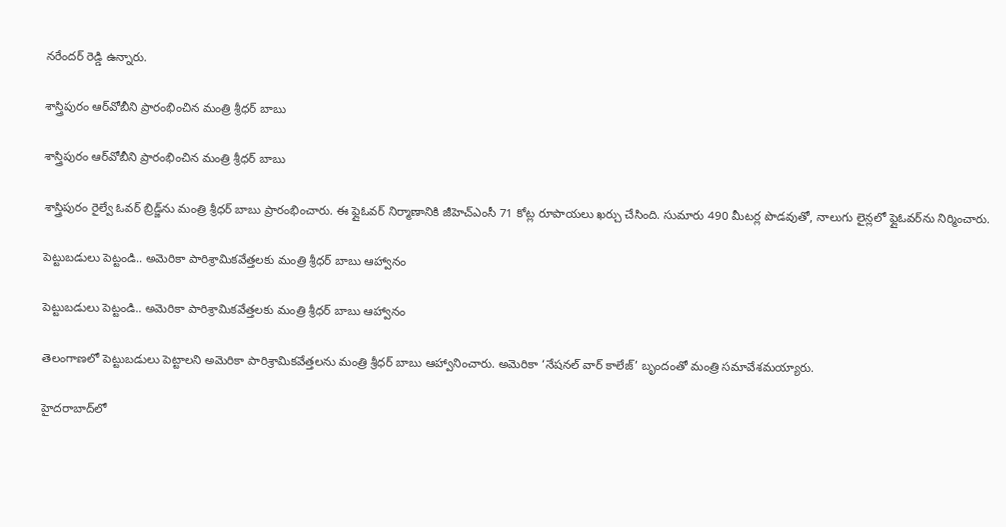నరేందర్ రెడ్డి ఉన్నారు.

శాస్త్రిపురం ఆర్‌వోబీని ప్రారంభించిన మంత్రి శ్రీధర్ బాబు

శాస్త్రిపురం ఆర్‌వోబీని ప్రారంభించిన మంత్రి శ్రీధర్ బాబు

శాస్త్రిపురం రైల్వే ఓవర్ బ్రిడ్జ్‌ను మంత్రి శ్రీధర్ బాబు ప్రారంభించారు. ఈ ఫ్లైఓవర్ నిర్మాణానికి జీహెచ్ఎంసీ 71 కోట్ల రూపాయలు ఖర్చు చేసింది. సుమారు 490 మీటర్ల పొడవుతో, నాలుగు లైన్లలో ఫ్లైఓవర్‌ను నిర్మించారు.

పెట్టుబడులు పెట్టండి.. అమెరికా పారిశ్రామికవేత్తలకు మంత్రి శ్రీధర్ బాబు ఆహ్వానం

పెట్టుబడులు పెట్టండి.. అమెరికా పారిశ్రామికవేత్తలకు మంత్రి శ్రీధర్ బాబు ఆహ్వానం

తెలంగాణలో పెట్టుబడులు పెట్టాలని అమెరికా పారిశ్రామికవేత్తలను మంత్రి శ్రీధర్ బాబు ఆహ్వానించారు. అమెరికా ‘నేషనల్ వార్ కాలేజ్’ బృందంతో మంత్రి సమావేశమయ్యారు.

హైదరాబాద్‌లో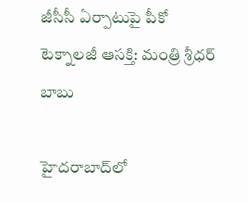జీసీసీ ఏర్పాటుపై పీకో టెక్నాలజీ ఆసక్తి: మంత్రి శ్రీధర్ బాబు

హైదరాబాద్‌లో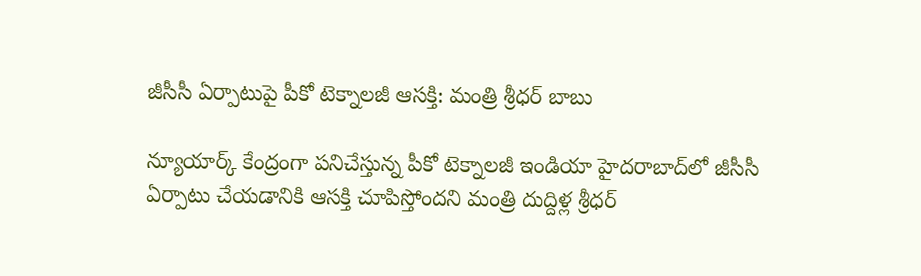జీసీసీ ఏర్పాటుపై పీకో టెక్నాలజీ ఆసక్తి: మంత్రి శ్రీధర్ బాబు

న్యూయార్క్ కేంద్రంగా పనిచేస్తున్న పీకో టెక్నాలజీ ఇండియా హైదరాబాద్‌లో జీసీసీ ఏర్పాటు చేయడానికి ఆసక్తి చూపిస్తోందని మంత్రి దుద్దిళ్ల శ్రీధర్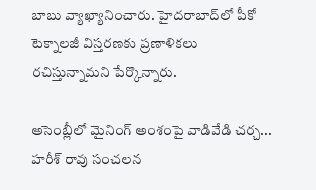బాబు వ్యాఖ్యానించారు. హైదరాబాద్‌లో పీకో టెక్నాలజీ విస్తరణకు ప్రణాళికలు రచిస్తున్నామని పేర్కొన్నారు.

అసెంబ్లీలో మైనింగ్ అంశంపై వాడివేడి చర్చ... హరీశ్ రావు సంచలన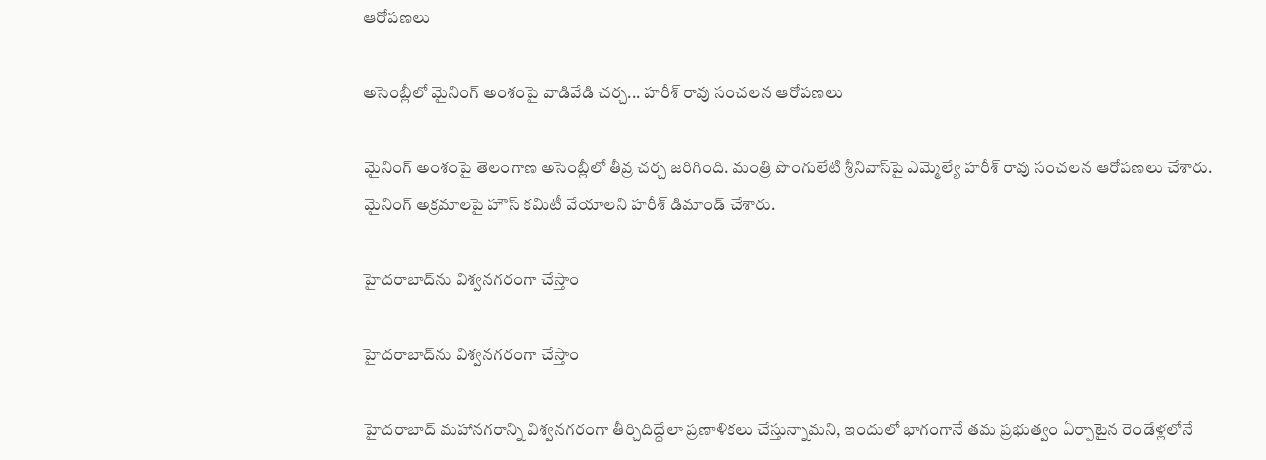ఆరోపణలు

అసెంబ్లీలో మైనింగ్ అంశంపై వాడివేడి చర్చ... హరీశ్ రావు సంచలన ఆరోపణలు

మైనింగ్ అంశంపై తెలంగాణ అసెంబ్లీలో తీవ్ర చర్చ జరిగింది. మంత్రి పొంగులేటి శ్రీనివాస్‌‌పై ఎమ్మెల్యే హరీశ్ రావు సంచలన ఆరోపణలు చేశారు. మైనింగ్ అక్రమాలపై హౌస్ కమిటీ వేయాలని హరీశ్ డిమాండ్ చేశారు.

హైదరాబాద్‌ను విశ్వనగరంగా చేస్తాం

హైదరాబాద్‌ను విశ్వనగరంగా చేస్తాం

హైదరాబాద్‌ మహానగరాన్ని విశ్వనగరంగా తీర్చిదిద్దేలా ప్రణాళికలు చేస్తున్నామని, ఇందులో భాగంగానే తమ ప్రభుత్వం ఏర్పాటైన రెండేళ్లలోనే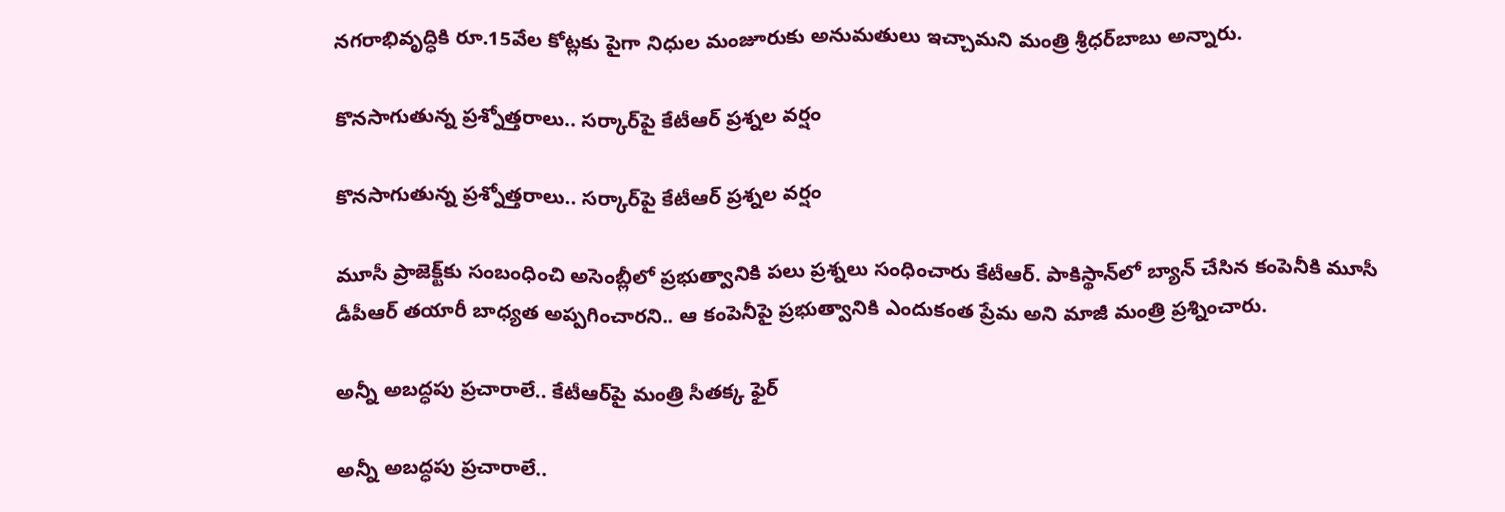నగరాభివృద్ధికి రూ.15వేల కోట్లకు పైగా నిధుల మంజూరుకు అనుమతులు ఇచ్చామని మంత్రి శ్రీధర్‌బాబు అన్నారు.

కొనసాగుతున్న ప్రశ్నోత్తరాలు.. సర్కార్‌‌పై కేటీఆర్ ప్రశ్నల వర్షం

కొనసాగుతున్న ప్రశ్నోత్తరాలు.. సర్కార్‌‌పై కేటీఆర్ ప్రశ్నల వర్షం

మూసీ ప్రాజెక్ట్‌కు సంబంధించి అసెంబ్లీలో ప్రభుత్వానికి పలు ప్రశ్నలు సంధించారు కేటీఆర్. పాకిస్థాన్‌లో బ్యాన్ చేసిన కంపెనీకి మూసీ డీపీఆర్‌ తయారీ బాధ్యత అప్పగించారని.. ఆ కంపెనీపై ప్రభుత్వానికి ఎందుకంత ప్రేమ అని మాజీ మంత్రి ప్రశ్నించారు.

అన్నీ అబద్ధపు ప్రచారాలే.. కేటీఆర్‌పై మంత్రి సీతక్క ఫైర్

అన్నీ అబద్ధపు ప్రచారాలే..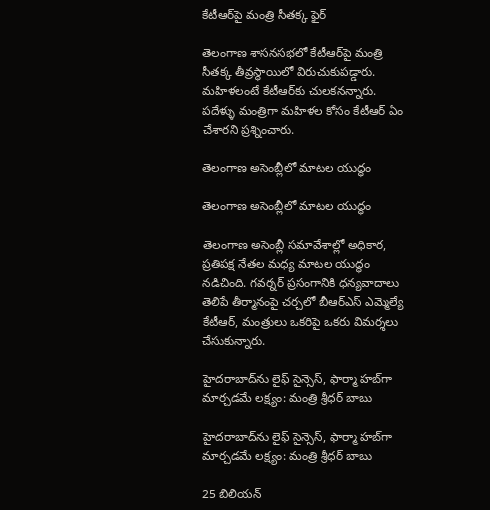కేటీఆర్‌పై మంత్రి సీతక్క ఫైర్

తెలంగాణ శాసనసభలో కేటీఆర్‌పై మంత్రి సీతక్క తీవ్రస్థాయిలో విరుచుకుపడ్డారు. మహిళలంటే కేటీఆర్‌కు చులకనన్నారు. పదేళ్ళు మంత్రిగా మహిళల కోసం కేటీఆర్ ఏం చేశారని ప్రశ్నించారు.

తెలంగాణ అసెంబ్లీలో మాటల యుద్ధం

తెలంగాణ అసెంబ్లీలో మాటల యుద్ధం

తెలంగాణ అసెంబ్లీ సమావేశాల్లో అధికార, ప్రతిపక్ష నేతల మధ్య మాటల యుద్ధం నడిచింది. గవర్నర్ ప్రసంగానికి ధన్యవాదాలు తెలిపే తీర్మానంపై చర్చలో బీఆర్‌ఎస్ ఎమ్మెల్యే కేటీఆర్, మంత్రులు ఒకరిపై ఒకరు విమర్శలు చేసుకున్నారు.

హైదరాబాద్‌ను లైఫ్ సైన్సెస్, ఫార్మా హబ్‌గా మార్చడమే లక్ష్యం: మంత్రి శ్రీధర్ బాబు

హైదరాబాద్‌ను లైఫ్ సైన్సెస్, ఫార్మా హబ్‌గా మార్చడమే లక్ష్యం: మంత్రి శ్రీధర్ బాబు

25 బిలియన్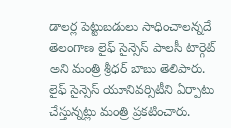డాలర్ల పెట్టుబడులు సాధించాలన్నదే తెలంగాణ లైఫ్ సైన్సెస్ పాలసీ టార్గెట్‌ అని మంత్రి శ్రీధర్ బాబు తెలిపారు. లైఫ్ సైన్సెస్ యూనివర్సిటీని ఏర్పాటు చేస్తున్నట్లు మంత్రి ప్రకటించారు.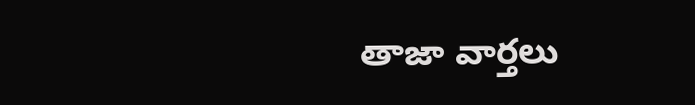తాజా వార్తలు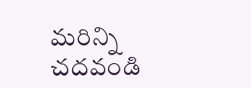మరిన్ని చదవండి